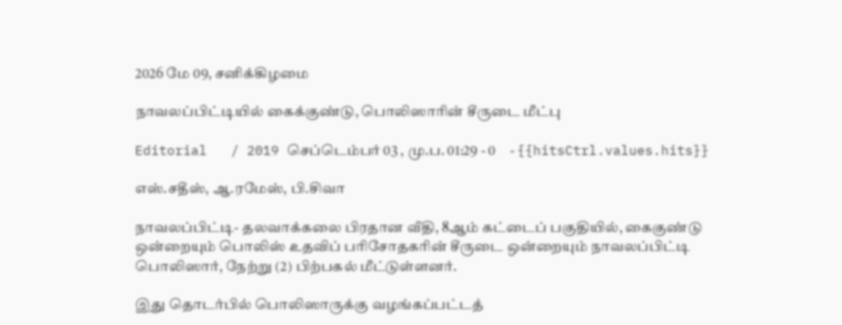2026 மே 09, சனிக்கிழமை

நாவலப்பிட்டியில் கைக்குண்டு, பொலிஸாரின் சீருடை மீட்பு

Editorial   / 2019 செப்டெம்பர் 03 , மு.ப. 01:29 - 0     - {{hitsCtrl.values.hits}}

எஸ்.சதீஸ், ஆ.ரமேஸ், பி.சிவா

நாவலப்பிட்டி- தலவாக்கலை பிரதான வீதி, 8ஆம் கட்டைப் பகுதியில், கைகுண்டு ஒன்றையும் பொலிஸ் உதவிப் பரிசோதகரின் சீருடை ஒன்றையும் நாவலப்பிட்டி பொலிஸார், நேற்று (2) பிற்பகல் மீட்டுள்ளனர்.

இது தொடர்பில் பொலிஸாருக்கு வழங்கப்பட்டத்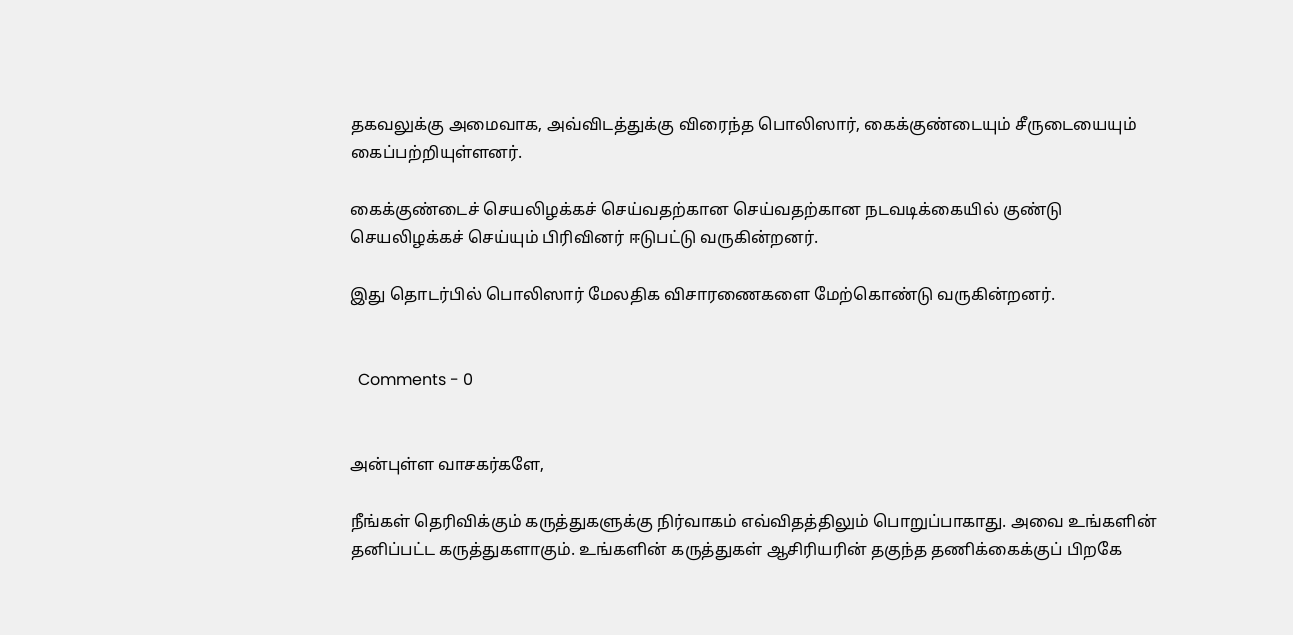தகவலுக்கு அமைவாக, அவ்விடத்துக்கு விரைந்த பொலிஸார், கைக்குண்டையும் சீருடையையும் கைப்பற்றியுள்ளனர்.

கைக்குண்டைச் செயலிழக்கச் செய்வதற்கான செய்வதற்கான நடவடிக்கையில் குண்டு செயலிழக்கச் செய்யும் பிரிவினர் ஈடுபட்டு வருகின்றனர்.

இது தொடர்பில் பொலிஸார் மேலதிக விசாரணைகளை மேற்கொண்டு வருகின்றனர்.


  Comments - 0


அன்புள்ள வாசகர்களே,

நீங்கள் தெரிவிக்கும் கருத்துகளுக்கு நிர்வாகம் எவ்விதத்திலும் பொறுப்பாகாது. அவை உங்களின் தனிப்பட்ட கருத்துகளாகும். உங்களின் கருத்துகள் ஆசிரியரின் தகுந்த தணிக்கைக்குப் பிறகே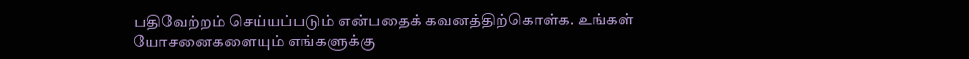பதிவேற்றம் செய்யப்படும் என்பதைக் கவனத்திற்கொள்க. உங்கள் யோசனைகளையும் எங்களுக்கு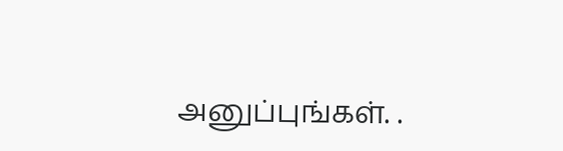அனுப்புங்கள். .